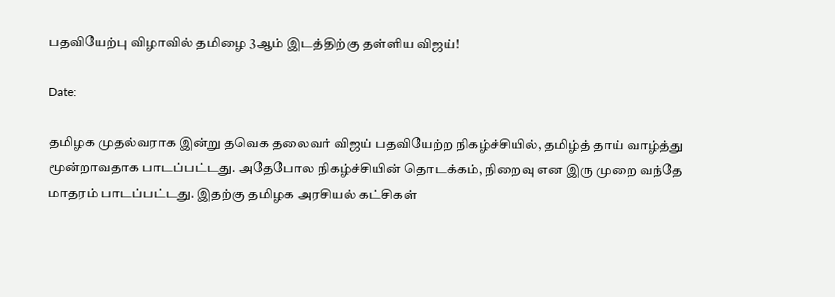பதவியேற்பு விழாவில் தமிழை 3ஆம் இடத்திற்கு தள்ளிய விஜய்!

Date:

தமிழக முதல்வராக இன்று தவெக தலைவர் விஜய் பதவியேற்ற நிகழ்ச்சியில், தமிழ்த் தாய் வாழ்த்து மூன்றாவதாக பாடப்பட்டது. அதேபோல நிகழ்ச்சியின் தொடக்கம், நிறைவு என இரு முறை வந்தே மாதரம் பாடப்பட்டது. இதற்கு தமிழக அரசியல் கட்சிகள்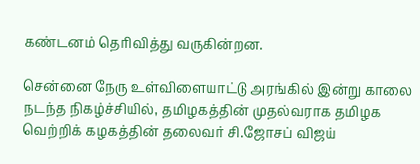கண்டனம் தெரிவித்து வருகின்றன.

சென்னை நேரு உள்விளையாட்டு அரங்கில் இன்று காலை நடந்த நிகழ்ச்சியில், தமிழகத்தின் முதல்வராக தமிழக வெற்றிக் கழகத்தின் தலைவர் சி.ஜோசப் விஜய்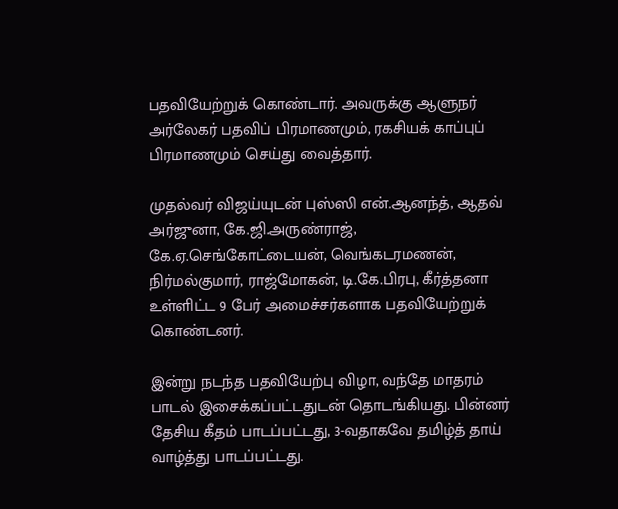பதவியேற்றுக் கொண்டார். அவருக்கு ஆளுநர் அர்லேகர் பதவிப் பிரமாணமும், ரகசியக் காப்புப் பிரமாணமும் செய்து வைத்தார்.

முதல்வர் விஜய்யுடன் புஸ்ஸி என்.ஆனந்த், ஆதவ் அர்ஜுனா, கே.ஜி.அருண்ராஜ், கே.ஏ.செங்கோட்டையன், வெங்கடரமணன், நிர்மல்குமார், ராஜ்மோகன், டி.கே.பிரபு, கீர்த்தனா உள்ளிட்ட 9 பேர் அமைச்சர்களாக பதவியேற்றுக் கொண்டனர்.

இன்று நடந்த பதவியேற்பு விழா, வந்தே மாதரம் பாடல் இசைக்கப்பட்டதுடன் தொடங்கியது. பின்னர் தேசிய கீதம் பாடப்பட்டது, 3-வதாகவே தமிழ்த் தாய் வாழ்த்து பாடப்பட்டது.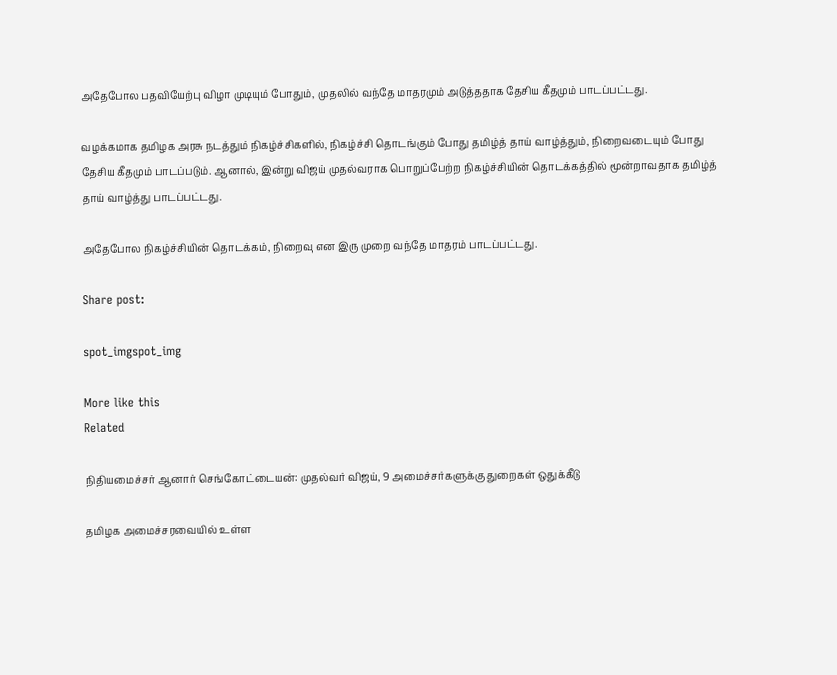அதேபோல பதவியேற்பு விழா முடியும் போதும், முதலில் வந்தே மாதரமும் அடுத்ததாக தேசிய கீதமும் பாடப்பட்டது.

வழக்கமாக தமிழக அரசு நடத்தும் நிகழ்ச்சிகளில், நிகழ்ச்சி தொடங்கும் போது தமிழ்த் தாய் வாழ்த்தும், நிறைவடையும் போது தேசிய கீதமும் பாடப்படும். ஆனால், இன்று விஜய் முதல்வராக பொறுப்பேற்ற நிகழ்ச்சியின் தொடக்கத்தில் மூன்றாவதாக தமிழ்த் தாய் வாழ்த்து பாடப்பட்டது.

அதேபோல நிகழ்ச்சியின் தொடக்கம், நிறைவு என இரு முறை வந்தே மாதரம் பாடப்பட்டது.

Share post:

spot_imgspot_img

More like this
Related

நிதியமைச்சர் ஆனார் செங்கோட்டையன்: முதல்வர் விஜய், 9 அமைச்சர்களுக்கு துறைகள் ஒதுக்கீடு

தமிழக அமைச்சரவையில் உள்ள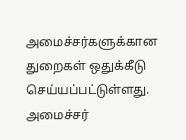அமைச்சர்களுக்கான துறைகள் ஒதுக்கீடு செய்யப்பட்டுள்ளது. அமைச்சர்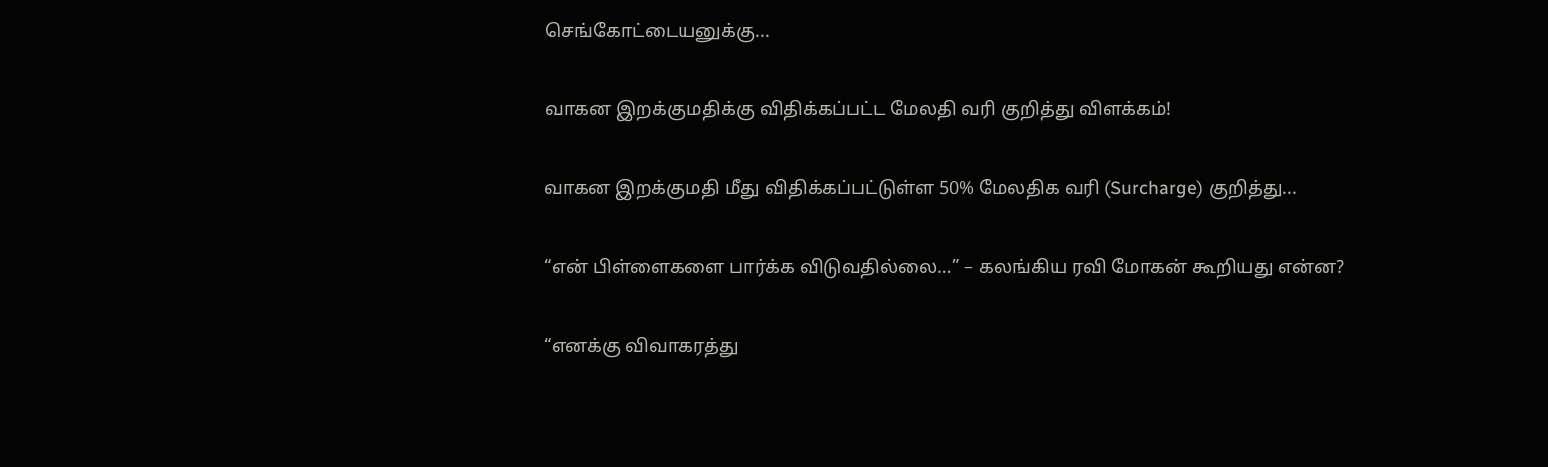செங்கோட்டையனுக்கு...

வாகன இறக்குமதிக்கு விதிக்கப்பட்ட மேலதி வரி குறித்து விளக்கம்!

வாகன இறக்குமதி மீது விதிக்கப்பட்டுள்ள 50% மேலதிக வரி (Surcharge) குறித்து...

“என் பிள்ளைகளை பார்க்க விடுவதில்லை…” – கலங்கிய ரவி மோகன் கூறியது என்ன?

“எனக்கு விவாகரத்து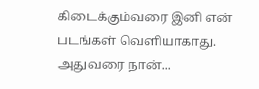கிடைக்கும்வரை இனி என் படங்கள் வெளியாகாது. அதுவரை நான்...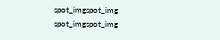spot_imgspot_img
spot_imgspot_img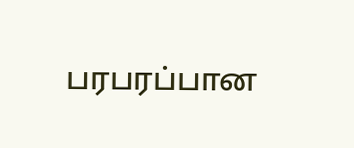பரபரப்பான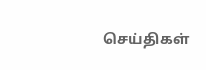செய்திகள்